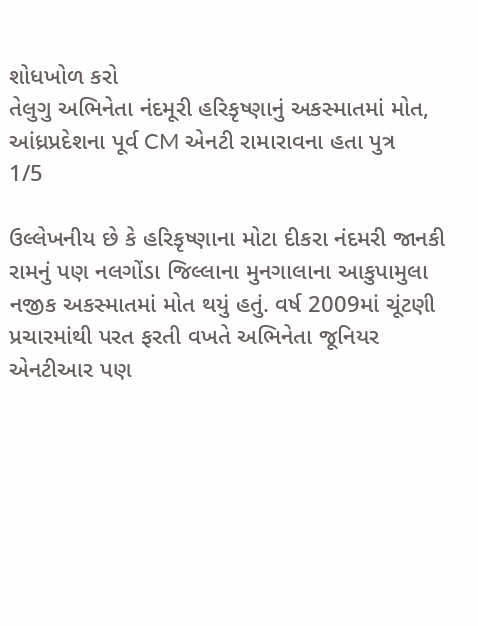શોધખોળ કરો
તેલુગુ અભિનેતા નંદમૂરી હરિકૃષ્ણાનું અકસ્માતમાં મોત, આંધ્રપ્રદેશના પૂર્વ CM એનટી રામારાવના હતા પુત્ર
1/5

ઉલ્લેખનીય છે કે હરિકૃષ્ણાના મોટા દીકરા નંદમરી જાનકી રામનું પણ નલગોંડા જિલ્લાના મુનગાલાના આકુપામુલા નજીક અકસ્માતમાં મોત થયું હતું. વર્ષ 2009માં ચૂંટણી પ્રચારમાંથી પરત ફરતી વખતે અભિનેતા જૂનિયર એનટીઆર પણ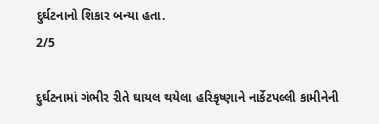દુર્ઘટનાનો શિકાર બન્યા હતા.
2/5

દુર્ઘટનામાં ગંભીર રીતે ઘાયલ થયેલા હરિકૃષ્ણાને નાર્કેટપલ્લી કામીનેની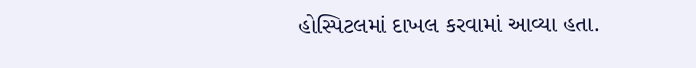હોસ્પિટલમાં દાખલ કરવામાં આવ્યા હતા.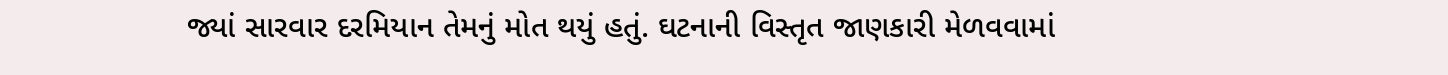જ્યાં સારવાર દરમિયાન તેમનું મોત થયું હતું. ઘટનાની વિસ્તૃત જાણકારી મેળવવામાં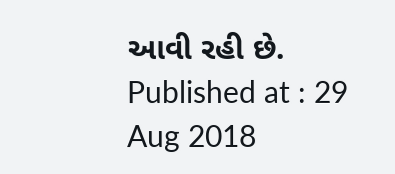આવી રહી છે.
Published at : 29 Aug 2018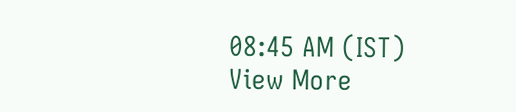08:45 AM (IST)
View More